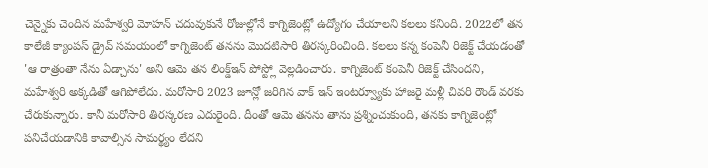చెన్నైకు చెందిన మహేశ్వరి మోహన్ చదువుకునే రోజుల్లోనే కాగ్నిజెంట్లో ఉద్యోగం చేయాలని కలలు కనింది. 2022లో తన కాలేజీ క్యాంపస్ డ్రైవ్ సమయంలో కాగ్నిజెంట్ తనను మొదటిసారి తిరస్కరించింది. కలలు కన్న కంపెనీ రిజెక్ట్ చేయడంతో 'ఆ రాత్రంతా నేను ఏడ్చాను' అని ఆమె తన లింక్డ్ఇన్ పోస్ట్లో వెల్లడించారు. కాగ్నిజెంట్ కంపెనీ రిజెక్ట్ చేసిందని, మహేశ్వరి అక్కడితో ఆగిపోలేదు. మరోసారి 2023 జూన్లో జరిగిన వాక్ ఇన్ ఇంటర్వ్యూకు హాజరై మళ్లీ చివరి రౌండ్ వరకు చేరుకున్నారు. కానీ మరోసారి తిరస్కరణ ఎదురైంది. దీంతో ఆమె తనను తాను ప్రశ్నించుకుంది, తనకు కాగ్నిజెంట్లో పనిచేయడానికి కావాల్సిన సామర్థ్యం లేదని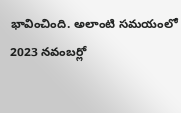భావించింది. అలాంటి సమయంలో 2023 నవంబర్లో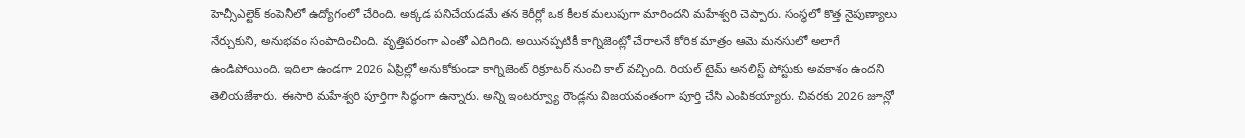హెచ్సీఎల్టెక్ కంపెనీలో ఉద్యోగంలో చేరింది. అక్కడ పనిచేయడమే తన కెరీర్లో ఒక కీలక మలుపుగా మారిందని మహేశ్వరి చెప్పారు. సంస్థలో కొత్త నైపుణ్యాలు నేర్చుకుని, అనుభవం సంపాదించింది. వృత్తిపరంగా ఎంతో ఎదిగింది. అయినప్పటికీ కాగ్నిజెంట్లో చేరాలనే కోరిక మాత్రం ఆమె మనసులో అలాగే ఉండిపోయింది. ఇదిలా ఉండగా 2026 ఏప్రిల్లో అనుకోకుండా కాగ్నిజెంట్ రిక్రూటర్ నుంచి కాల్ వచ్చింది. రియల్ టైమ్ అనలిస్ట్ పోస్టుకు అవకాశం ఉందని తెలియజేశారు. ఈసారి మహేశ్వరి పూర్తిగా సిద్ధంగా ఉన్నారు. అన్ని ఇంటర్వ్యూ రౌండ్లను విజయవంతంగా పూర్తి చేసి ఎంపికయ్యారు. చివరకు 2026 జూన్లో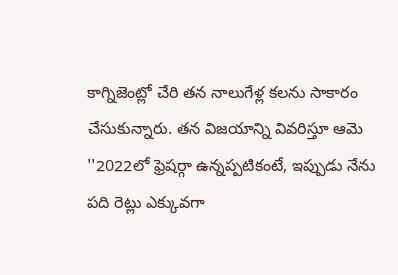కాగ్నిజెంట్లో చేరి తన నాలుగేళ్ల కలను సాకారం చేసుకున్నారు. తన విజయాన్ని వివరిస్తూ ఆమె ''2022లో ఫ్రెషర్గా ఉన్నప్పటికంటే, ఇప్పుడు నేను పది రెట్లు ఎక్కువగా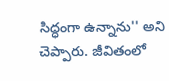సిద్ధంగా ఉన్నాను'' అని చెప్పారు. జీవితంలో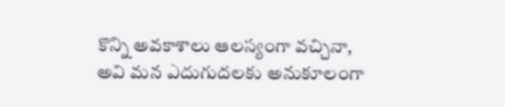కొన్ని అవకాశాలు ఆలస్యంగా వచ్చినా, అవి మన ఎదుగుదలకు అనుకూలంగా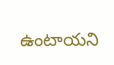ఉంటాయని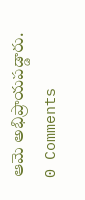ఆమె అభిప్రాయపడ్డారు.
0 Comments